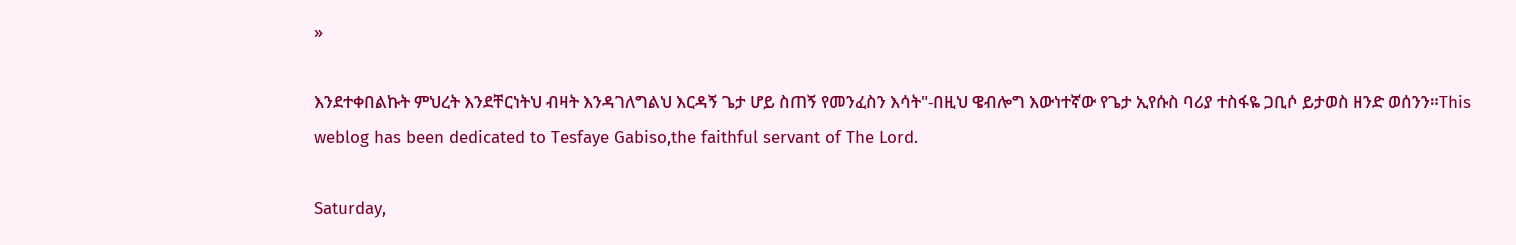»

እንደተቀበልኩት ምህረት እንደቸርነትህ ብዛት እንዳገለግልህ እርዳኝ ጌታ ሆይ ስጠኝ የመንፈስን እሳት"-በዚህ ዌብሎግ እውነተኛው የጌታ ኢየሱስ ባሪያ ተስፋዬ ጋቢሶ ይታወስ ዘንድ ወሰንን።This weblog has been dedicated to Tesfaye Gabiso,the faithful servant of The Lord.

Saturday,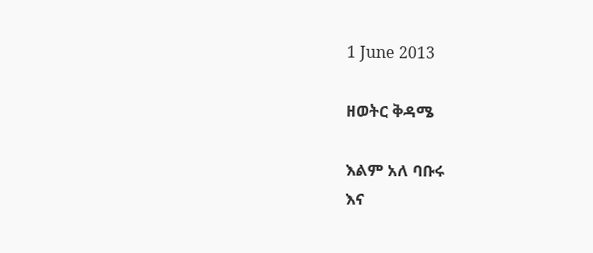1 June 2013

ዘወትር ቅዳሜ

እልም አለ ባቡሩ
እና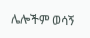ሌሎችም ወሳኝ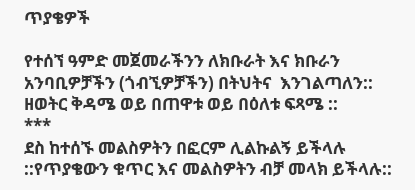ጥያቄዎች

የተሰኘ ዓምድ መጀመራችንን ለክቡራት እና ክቡራን አንባቢዎቻችን (ጎብኚዎቻችን) በትህትና  እንገልጣለን::
ዘወትር ቅዳሜ ወይ በጠዋቱ ወይ በዕለቱ ፍጻሜ ::
***
ደስ ከተሰኙ መልስዎትን በፎርም ሊልኩልኝ ይችላሉ ::የጥያቄውን ቁጥር እና መልስዎትን ብቻ መላክ ይችላሉ::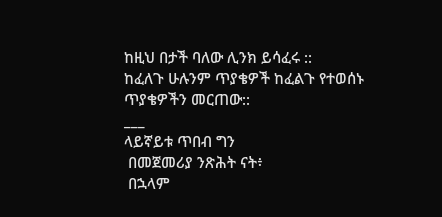ከዚህ በታች ባለው ሊንክ ይሳፈሩ ::
ከፈለጉ ሁሉንም ጥያቄዎች ከፈልጉ የተወሰኑ ጥያቄዎችን መርጠው::
___
ላይኛይቱ ጥበብ ግን
 በመጀመሪያ ንጽሕት ናት፥
 በኋላም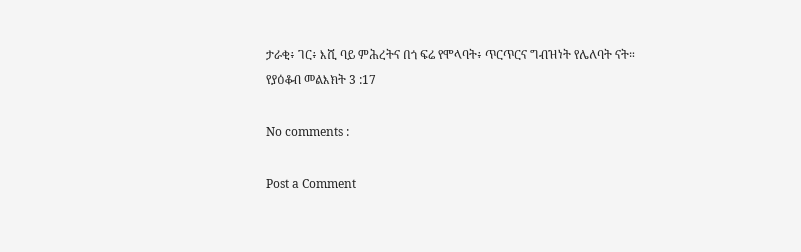ታራቂ፥ ገር፥ እሺ ባይ ምሕረትና በጎ ፍሬ የሞላባት፥ ጥርጥርና ግብዝነት የሌለባት ናት።
የያዕቆብ መልእክት 3 :17

No comments :

Post a Comment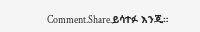Comment.Share.ይሳተፉ እንጂ።